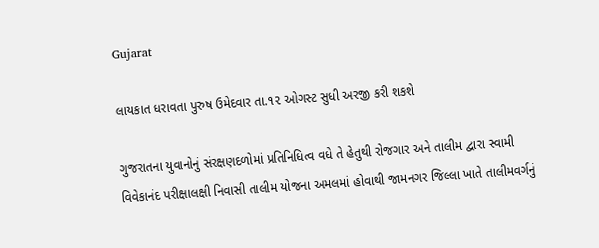Gujarat

લાયકાત ધરાવતા પુરુષ ઉમેદવાર તા.૧૨ ઓગસ્ટ સુધી અરજી કરી શકશે

ગુજરાતના યુવાનોનું સંરક્ષણદળોમાં પ્રતિનિધિત્વ વધે તે હેતુથી રોજગાર અને તાલીમ દ્વારા સ્વામી વિવેકાનંદ પરીક્ષાલક્ષી નિવાસી તાલીમ યોજના અમલમાં હોવાથી જામનગર જિલ્લા ખાતે તાલીમવર્ગનું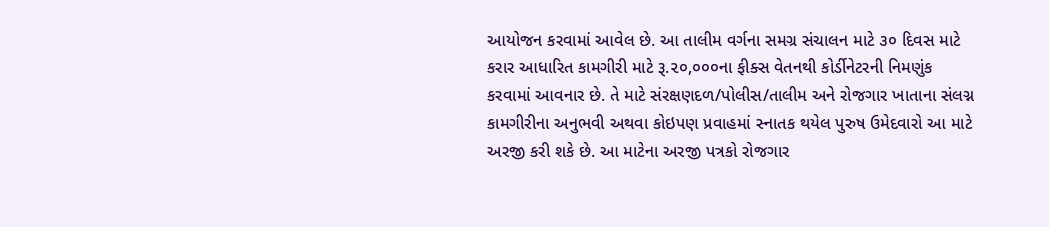આયોજન કરવામાં આવેલ છે. આ તાલીમ વર્ગના સમગ્ર સંચાલન માટે ૩૦ દિવસ માટે કરાર આધારિત કામગીરી માટે રૂ.૨૦,૦૦૦ના ફીક્સ વેતનથી કોર્ડીનેટરની નિમણુંક કરવામાં આવનાર છે. તે માટે સંરક્ષણદળ/પોલીસ/તાલીમ અને રોજગાર ખાતાના સંલગ્ન કામગીરીના અનુભવી અથવા કોઇપણ પ્રવાહમાં સ્નાતક થયેલ પુરુષ ઉમેદવારો આ માટે અરજી કરી શકે છે. આ માટેના અરજી પત્રકો રોજગાર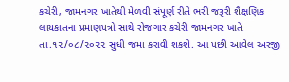કચેરી, જામનગર ખાતેથી મેળવી સંપૂર્ણ રીતે ભરી જરૂરી શૈક્ષણિક લાયકાતના પ્રમાણપત્રો સાથે રોજગાર કચેરી જામનગર ખાતે તા.૧૨/૦૮/૨૦૨૨ સુધી જમા કરાવી શકશે. આ પછી આવેલ અરજી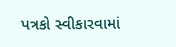પત્રકો સ્વીકારવામાં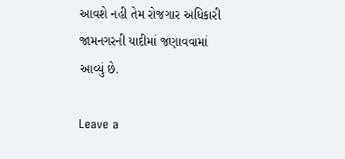આવશે નહી તેમ રોજગાર અધિકારી જામનગરની યાદીમાં જણાવવામાં આવ્યું છે.

Leave a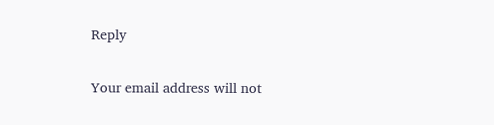Reply

Your email address will not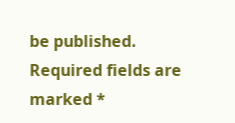be published. Required fields are marked *